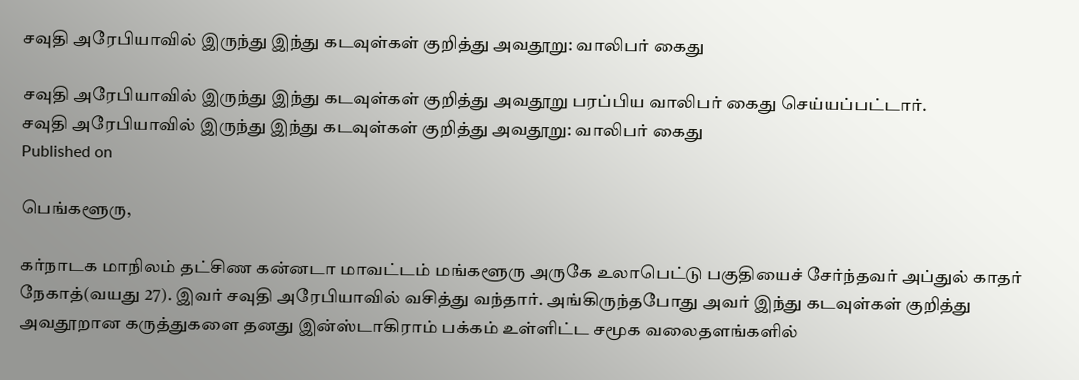சவுதி அரேபியாவில் இருந்து இந்து கடவுள்கள் குறித்து அவதூறு: வாலிபர் கைது

சவுதி அரேபியாவில் இருந்து இந்து கடவுள்கள் குறித்து அவதூறு பரப்பிய வாலிபர் கைது செய்யப்பட்டார்.
சவுதி அரேபியாவில் இருந்து இந்து கடவுள்கள் குறித்து அவதூறு: வாலிபர் கைது
Published on

பெங்களூரு,

கர்நாடக மாநிலம் தட்சிண கன்னடா மாவட்டம் மங்களூரு அருகே உலாபெட்டு பகுதியைச் சேர்ந்தவர் அப்துல் காதர் நேகாத்(வயது 27). இவர் சவுதி அரேபியாவில் வசித்து வந்தார். அங்கிருந்தபோது அவர் இந்து கடவுள்கள் குறித்து அவதூறான கருத்துகளை தனது இன்ஸ்டாகிராம் பக்கம் உள்ளிட்ட சமூக வலைதளங்களில்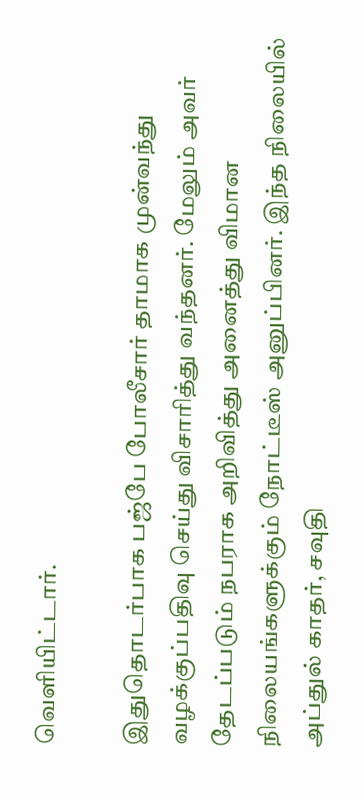வெளியிட்டார்.

இதுதொடர்பாக பஜ்பே போலீசார் தாமாக முன்வந்து வழக்குப்பதிவு செய்து விசாரித்து வந்தனர். மேலும் அவர் தேடப்படும் நபராக அறிவித்து அனைத்து விமான நிலையங்களுக்கும் நோட்டீஸ் அனுப்பினர். இந்த நிலையில் அப்துல் காதர், சவுதி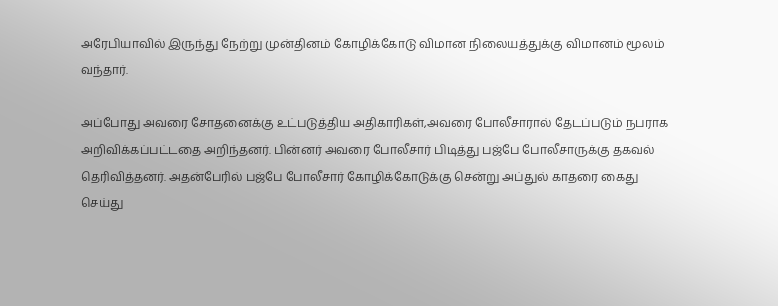அரேபியாவில் இருந்து நேற்று முன்தினம் கோழிக்கோடு விமான நிலையத்துக்கு விமானம் மூலம் வந்தார்.

அப்போது அவரை சோதனைக்கு உட்படுத்திய அதிகாரிகள்,அவரை போலீசாரால் தேடப்படும் நபராக அறிவிக்கப்பட்டதை அறிந்தனர். பின்னர் அவரை போலீசார் பிடித்து பஜ்பே போலீசாருக்கு தகவல் தெரிவித்தனர். அதன்பேரில் பஜ்பே போலீசார் கோழிக்கோடுக்கு சென்று அப்துல் காதரை கைது செய்து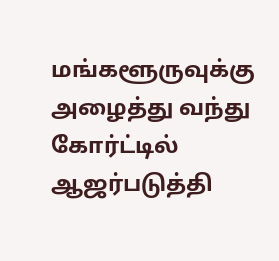மங்களூருவுக்கு அழைத்து வந்து கோர்ட்டில் ஆஜர்படுத்தி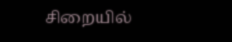சிறையில்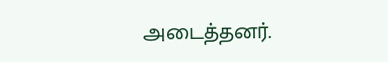அடைத்தனர்.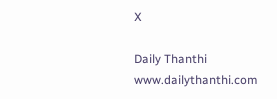X

Daily Thanthi
www.dailythanthi.com